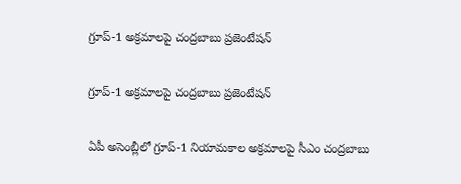గ్రూప్-1 అక్రమాలపై చంద్రబాబు ప్రజెంటేషన్

గ్రూప్-1 అక్రమాలపై చంద్రబాబు ప్రజెంటేషన్

ఏపీ అసెంబ్లీలో గ్రూప్-1 నియామకాల అక్రమాలపై సీఎం చంద్రబాబు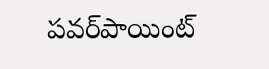పవర్‌పాయింట్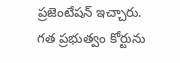ప్రజెంటేషన్ ఇచ్చారు. గత ప్రభుత్వం కోర్టును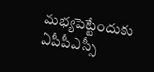మభ్యపెట్టేందుకు ఏపీపీఎస్సీ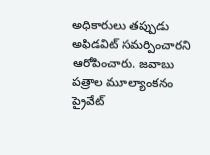అధికారులు తప్పుడు అఫిడవిట్ సమర్పించారని ఆరోపించారు. జవాబు పత్రాల మూల్యాంకనం ప్రైవేట్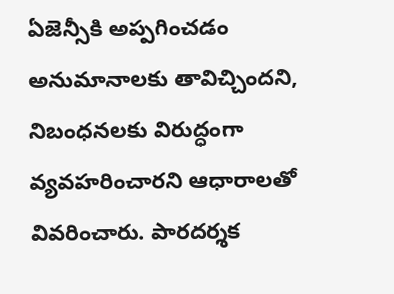ఏజెన్సీకి అప్పగించడం అనుమానాలకు తావిచ్చిందని, నిబంధనలకు విరుద్ధంగా వ్యవహరించారని ఆధారాలతో వివరించారు. పారదర్శక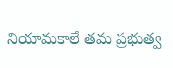నియామకాలే తమ ప్రభుత్వ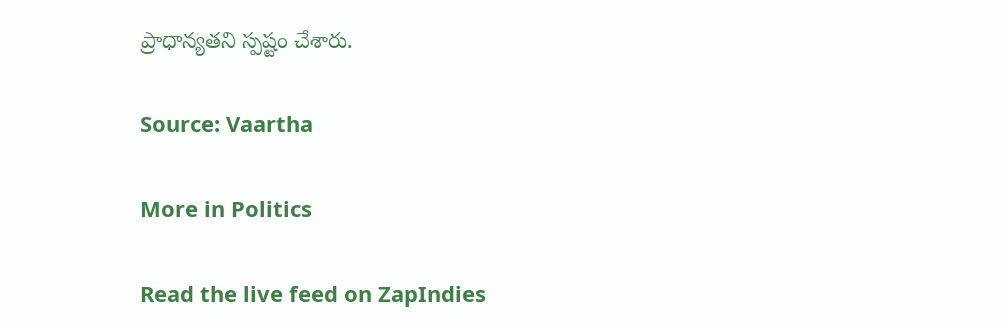ప్రాధాన్యతని స్పష్టం చేశారు.

Source: Vaartha

More in Politics

Read the live feed on ZapIndies